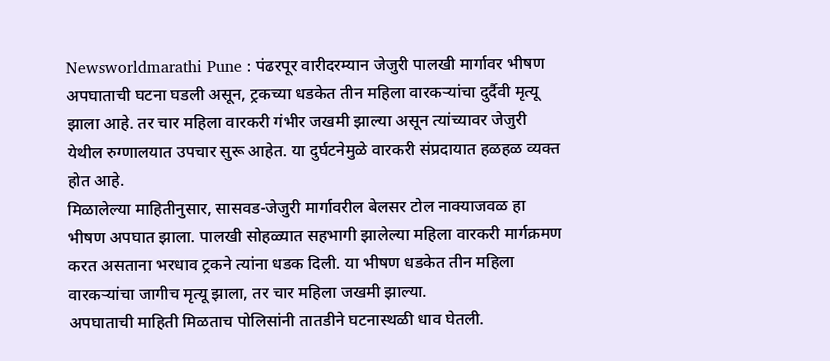Newsworldmarathi Pune : पंढरपूर वारीदरम्यान जेजुरी पालखी मार्गावर भीषण अपघाताची घटना घडली असून, ट्रकच्या धडकेत तीन महिला वारकऱ्यांचा दुर्दैवी मृत्यू झाला आहे. तर चार महिला वारकरी गंभीर जखमी झाल्या असून त्यांच्यावर जेजुरी येथील रुग्णालयात उपचार सुरू आहेत. या दुर्घटनेमुळे वारकरी संप्रदायात हळहळ व्यक्त होत आहे.
मिळालेल्या माहितीनुसार, सासवड-जेजुरी मार्गावरील बेलसर टोल नाक्याजवळ हा भीषण अपघात झाला. पालखी सोहळ्यात सहभागी झालेल्या महिला वारकरी मार्गक्रमण करत असताना भरधाव ट्रकने त्यांना धडक दिली. या भीषण धडकेत तीन महिला वारकऱ्यांचा जागीच मृत्यू झाला, तर चार महिला जखमी झाल्या.
अपघाताची माहिती मिळताच पोलिसांनी तातडीने घटनास्थळी धाव घेतली.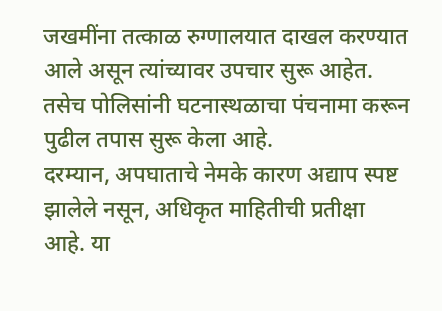जखमींना तत्काळ रुग्णालयात दाखल करण्यात आले असून त्यांच्यावर उपचार सुरू आहेत. तसेच पोलिसांनी घटनास्थळाचा पंचनामा करून पुढील तपास सुरू केला आहे.
दरम्यान, अपघाताचे नेमके कारण अद्याप स्पष्ट झालेले नसून, अधिकृत माहितीची प्रतीक्षा आहे. या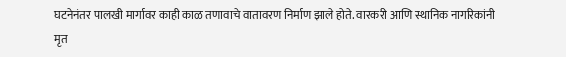घटनेनंतर पालखी मार्गावर काही काळ तणावाचे वातावरण निर्माण झाले होते. वारकरी आणि स्थानिक नागरिकांनी मृत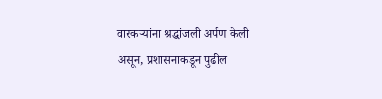वारकऱ्यांना श्रद्धांजली अर्पण केली असून, प्रशासनाकडून पुढील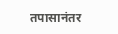तपासानंतर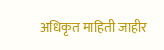अधिकृत माहिती जाहीर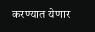करण्यात येणार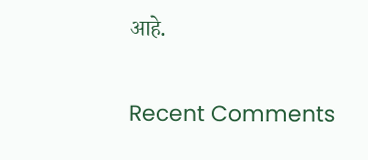आहे.


Recent Comments